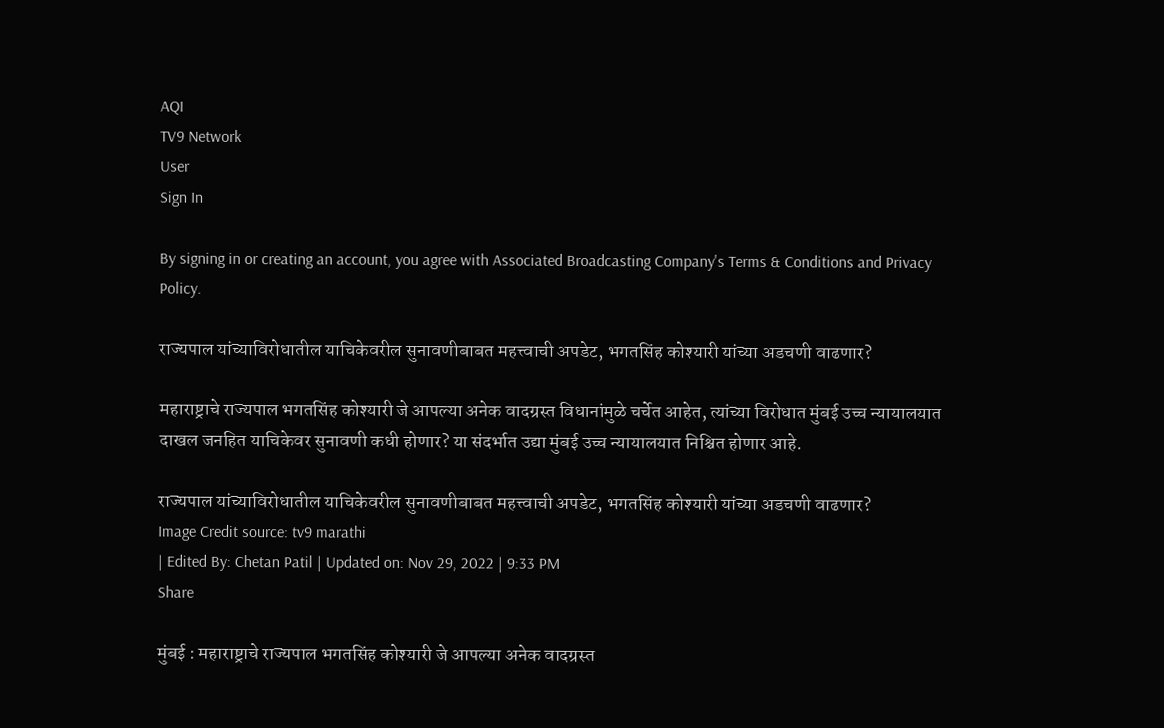AQI
TV9 Network
User
Sign In

By signing in or creating an account, you agree with Associated Broadcasting Company's Terms & Conditions and Privacy Policy.

राज्यपाल यांच्याविरोधातील याचिकेवरील सुनावणीबाबत महत्त्वाची अपडेट, भगतसिंह कोश्यारी यांच्या अडचणी वाढणार?

महाराष्ट्राचे राज्यपाल भगतसिंह कोश्यारी जे आपल्या अनेक वादग्रस्त विधानांमुळे चर्चेत आहेत, त्यांच्या विरोधात मुंबई उच्च न्यायालयात दाखल जनहित याचिकेवर सुनावणी कधी होणार? या संदर्भात उद्या मुंबई उच्च न्यायालयात निश्चित होणार आहे.

राज्यपाल यांच्याविरोधातील याचिकेवरील सुनावणीबाबत महत्त्वाची अपडेट, भगतसिंह कोश्यारी यांच्या अडचणी वाढणार?
Image Credit source: tv9 marathi
| Edited By: Chetan Patil | Updated on: Nov 29, 2022 | 9:33 PM
Share

मुंबई : महाराष्ट्राचे राज्यपाल भगतसिंह कोश्यारी जे आपल्या अनेक वादग्रस्त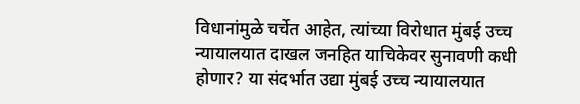विधानांमुळे चर्चेत आहेत, त्यांच्या विरोधात मुंबई उच्च न्यायालयात दाखल जनहित याचिकेवर सुनावणी कधी होणार? या संदर्भात उद्या मुंबई उच्च न्यायालयात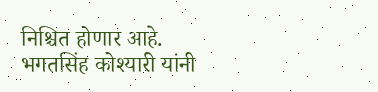निश्चित होणार आहे. भगतसिंह कोश्यारी यांनी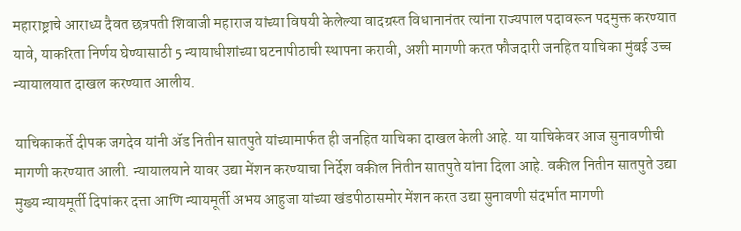महाराष्ट्राचे आराध्य दैवत छत्रपती शिवाजी महाराज यांच्या विषयी केलेल्या वादग्रस्त विधानानंतर त्यांना राज्यपाल पदावरून पदमुक्त करण्यात यावे, याकरिता निर्णय घेण्यासाठी 5 न्यायाधीशांच्या घटनापीठाची स्थापना करावी, अशी मागणी करत फौजदारी जनहित याचिका मुंबई उच्च न्यायालयात दाखल करण्यात आलीय.

याचिकाकर्ते दीपक जगदेव यांनी ॲड नितीन सातपुते यांच्यामार्फत ही जनहित याचिका दाखल केली आहे. या याचिकेवर आज सुनावणीची मागणी करण्यात आली. न्यायालयाने यावर उद्या मेंशन करण्याचा निर्देश वकील नितीन सातपुते यांना दिला आहे. वकील नितीन सातपुते उद्या मुख्य न्यायमूर्ती दिपांकर दत्ता आणि न्यायमूर्ती अभय आहुजा यांच्या खंडपीठासमोर मेंशन करत उद्या सुनावणी संदर्भात मागणी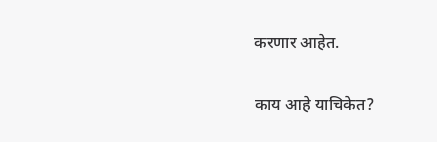करणार आहेत.

काय आहे याचिकेत?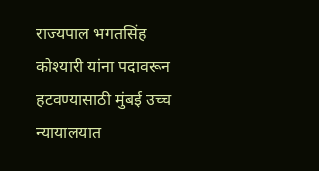राज्यपाल भगतसिंह कोश्यारी यांना पदावरून हटवण्यासाठी मुंबई उच्च न्यायालयात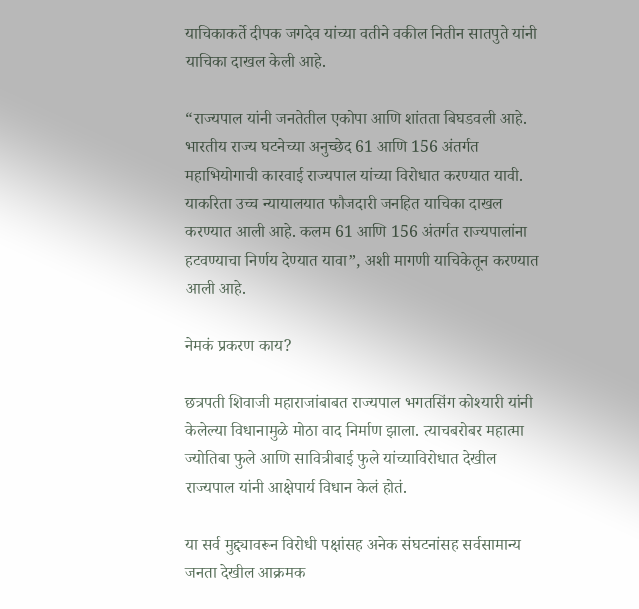याचिकाकर्ते दीपक जगदेव यांच्या वतीने वकील नितीन सातपुते यांनी याचिका दाखल केली आहे.

“राज्यपाल यांनी जनतेतील एकोपा आणि शांतता बिघडवली आहे. भारतीय राज्य घटनेच्या अनुच्छेद 61 आणि 156 अंतर्गत महाभियोगाची कारवाई राज्यपाल यांच्या विरोधात करण्यात यावी. याकरिता उच्च न्यायालयात फौजदारी जनहित याचिका दाखल करण्यात आली आहे. कलम 61 आणि 156 अंतर्गत राज्यपालांना हटवण्याचा निर्णय देण्यात यावा”, अशी मागणी याचिकेतून करण्यात आली आहे.

नेमकं प्रकरण काय?

छत्रपती शिवाजी महाराजांबाबत राज्यपाल भगतसिंग कोश्यारी यांनी केलेल्या विधानामुळे मोठा वाद निर्माण झाला. त्याचबरोबर महात्मा ज्योतिबा फुले आणि सावित्रीबाई फुले यांच्याविरोधात देखील राज्यपाल यांनी आक्षेपार्य विधान केलं होतं.

या सर्व मुद्द्यावरून विरोधी पक्षांसह अनेक संघटनांसह सर्वसामान्य जनता देखील आक्रमक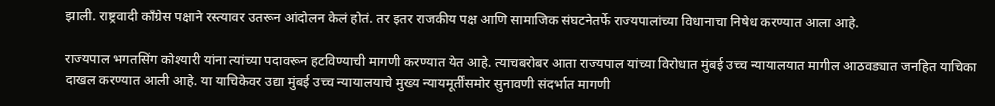झाली. राष्ट्रवादी काँग्रेस पक्षाने रस्त्यावर उतरून आंदोलन केलं होतं. तर इतर राजकीय पक्ष आणि सामाजिक संघटनेतर्फे राज्यपालांच्या विधानाचा निषेध करण्यात आला आहे.

राज्यपाल भगतसिंग कोश्यारी यांना त्यांच्या पदावरून हटविण्याची मागणी करण्यात येत आहे. त्याचबरोबर आता राज्यपाल यांच्या विरोधात मुंबई उच्च न्यायालयात मागील आठवड्यात जनहित याचिका दाखल करण्यात आली आहे. या याचिकेवर उद्या मुंबई उच्च न्यायालयाचे मुख्य न्यायमूर्तींसमोर सुनावणी संदर्भात मागणी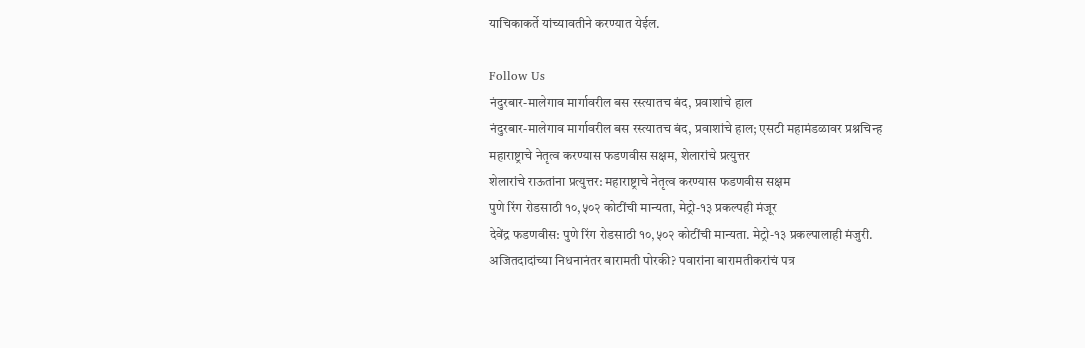याचिकाकर्ते यांच्यावतीने करण्यात येईल.

Follow Us
नंदुरबार-मालेगाव मार्गावरील बस रस्त्यातच बंद, प्रवाशांचे हाल
नंदुरबार-मालेगाव मार्गावरील बस रस्त्यातच बंद, प्रवाशांचे हाल; एसटी महामंडळावर प्रश्नचिन्ह
महाराष्ट्राचे नेतृत्व करण्यास फडणवीस सक्षम, शेलारांचे प्रत्युत्तर
शेलारांचे राऊतांना प्रत्युत्तर: महाराष्ट्राचे नेतृत्व करण्यास फडणवीस सक्षम
पुणे रिंग रोडसाठी १०,५०२ कोटींची मान्यता, मेट्रो-१३ प्रकल्पही मंजूर
देवेंद्र फडणवीस: पुणे रिंग रोडसाठी १०,५०२ कोटींची मान्यता. मेट्रो-१३ प्रकल्पालाही मंजुरी.
अजितदादांच्या निधनानंतर बारामती पोरकी? पवारांना बारामतीकरांचं पत्र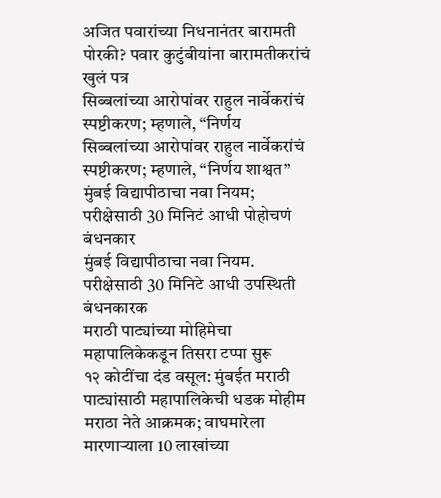अजित पवारांच्या निधनानंतर बारामती पोरकी? पवार कुटुंबीयांना बारामतीकरांचं खुलं पत्र
सिब्बलांच्या आरोपांवर राहुल नार्वेकरांचं स्पष्टीकरण; म्हणाले, “निर्णय
सिब्बलांच्या आरोपांवर राहुल नार्वेकरांचं स्पष्टीकरण; म्हणाले, “निर्णय शाश्वत”
मुंबई विद्यापीठाचा नवा नियम; परीक्षेसाठी 30 मिनिटं आधी पोहोचणं बंधनकार
मुंबई विद्यापीठाचा नवा नियम. परीक्षेसाठी 30 मिनिटे आधी उपस्थिती बंधनकारक
मराठी पाट्यांच्या मोहिमेचा महापालिकेकडून तिसरा टप्पा सुरू
१२ कोटींचा दंड वसूल: मुंबईत मराठी पाट्यांसाठी महापालिकेची धडक मोहीम
मराठा नेते आक्रमक; वाघमारेला मारणाऱ्याला 10 लाखांच्या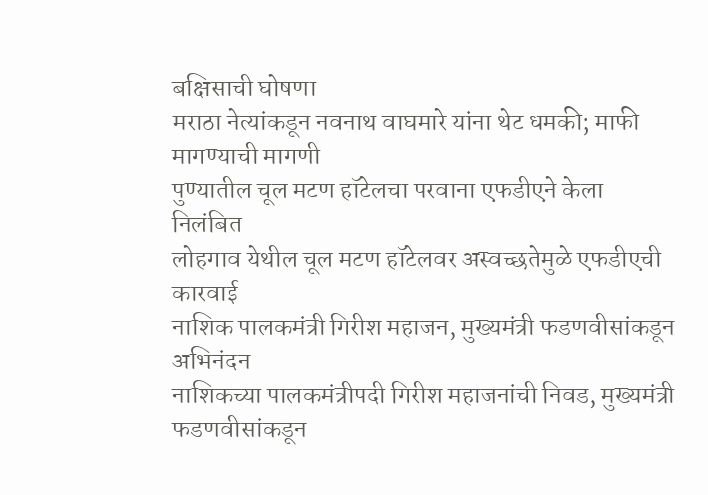बक्षिसाची घोषणा
मराठा नेत्यांकडून नवनाथ वाघमारे यांना थेट धमकी; माफी मागण्याची मागणी
पुण्यातील चूल मटण हॉटेलचा परवाना एफडीएने केला निलंबित
लोहगाव येथील चूल मटण हॉटेलवर अस्वच्छतेमुळे एफडीएची कारवाई
नाशिक पालकमंत्री गिरीश महाजन, मुख्यमंत्री फडणवीसांकडून अभिनंदन
नाशिकच्या पालकमंत्रीपदी गिरीश महाजनांची निवड, मुख्यमंत्री फडणवीसांकडून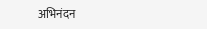अभिनंदन